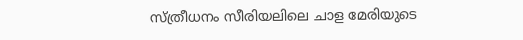സ്ത്രീധനം സീരിയലിലെ ചാള മേരിയുടെ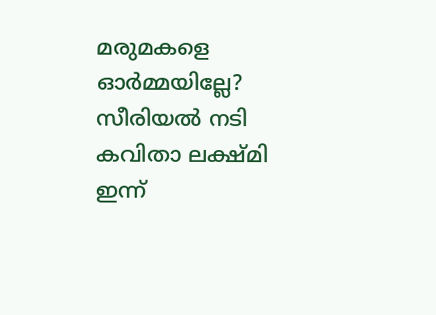മരുമകളെ ഓർമ്മയില്ലേ? സീരിയൽ നടി കവിതാ ലക്ഷ്മി ഇന്ന്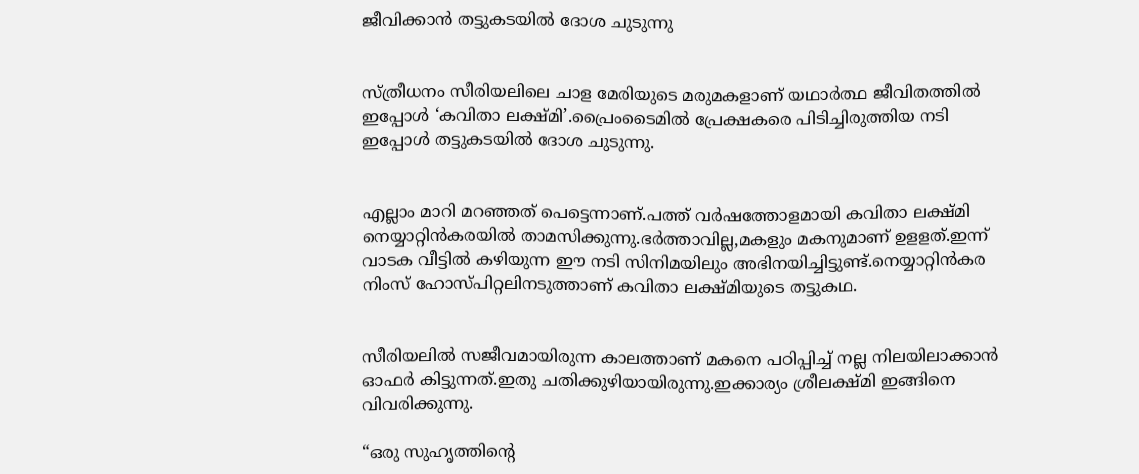ജീവിക്കാൻ തട്ടുകടയിൽ ദോശ ചുടുന്നു


സ്ത്രീധനം സീരിയലിലെ ചാള മേരിയുടെ മരുമകളാണ് യഥാർത്ഥ ജീവിതത്തിൽ ഇപ്പോൾ ‘കവിതാ ലക്ഷ്മി’.പ്രൈംടൈമിൽ പ്രേക്ഷകരെ പിടിച്ചിരുത്തിയ നടി ഇപ്പോൾ തട്ടുകടയിൽ ദോശ ചുടുന്നു.


എല്ലാം മാറി മറഞ്ഞത് പെട്ടെന്നാണ്.പത്ത് വർഷത്തോളമായി കവിതാ ലക്ഷ്മി നെയ്യാറ്റിൻകരയിൽ താമസിക്കുന്നു.ഭർത്താവില്ല,മകളും മകനുമാണ് ഉളളത്.ഇന്ന് വാടക വീട്ടിൽ ക‍ഴിയുന്ന ഈ നടി സിനിമയിലും അഭിനയിച്ചിട്ടുണ്ട്.നെയ്യാറ്റിൻകര നിംസ് ഹോസ്പിറ്റലിനടുത്താണ് കവിതാ ലക്ഷ്മിയുടെ തട്ടുകഥ.


സീരിയലിൽ സജീവമായിരുന്ന കാലത്താണ് മകനെ പഠിപ്പിച്ച് നല്ല നിലയിലാക്കാൻ ഓഫർ കിട്ടുന്നത്.ഇതു ചതിക്കു‍ഴിയായിരുന്നു.ഇക്കാര്യം ശ്രീലക്ഷ്മി ഇങ്ങിനെ വിവരിക്കുന്നു.

“ഒരു സുഹൃത്തിന്‍റെ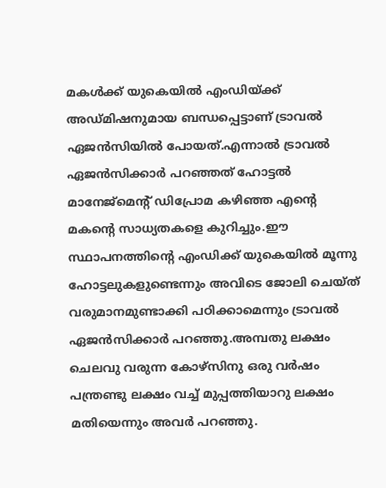മകൾക്ക് യുകെയിൽ എംഡിയ്ക്ക് അഡ്മിഷനുമായ ബന്ധപ്പെട്ടാണ് ട്രാവൽ ഏജൻസിയിൽ പോയത്.എന്നാൽ ട്രാവൽ ഏജൻസിക്കാർ പറഞ്ഞത് ഹോട്ടൽ മാനേജ്മെന്‍റ് ഡിപ്രോമ ക‍ഴിഞ്ഞ എന്‍റെ മകന്‍റെ സാധ്യതകളെ കുറിച്ചും.ഈ സ്ഥാപനത്തിന്‍റെ എംഡിക്ക് യുകെയിൽ മൂന്നു ഹോട്ടലുകളുണ്ടെന്നും അവിടെ ജോലി ചെയ്ത് വരുമാനമുണ്ടാക്കി പഠിക്കാമെന്നും ട്രാവൽ ഏജൻസിക്കാർ പറഞ്ഞു.അമ്പതു ലക്ഷം ചെലവു വരുന്ന കോ‍ഴ്സിനു ഒരു വർഷം പന്ത്രണ്ടു ലക്ഷം വച്ച് മുപ്പത്തിയാറു ലക്ഷം മതിയെന്നും അവർ പറഞ്ഞു.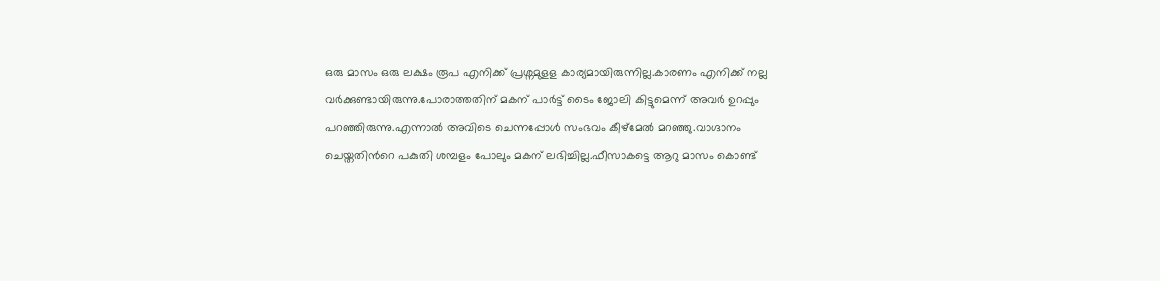ഒരു മാസം ഒരു ലക്ഷം രൂപ എനിക്ക് പ്രശ്നമുളള കാര്യമായിരുന്നില്ല.കാരണം എനിക്ക് നല്ല വർക്കുണ്ടായിരുന്നു.പോരാത്തതിന് മകന് പാർട്ട് ടൈം ജോലി കിട്ടുമെന്ന് അവർ ഉറപ്പും പറഞ്ഞിരുന്നു.എന്നാൽ അവിടെ ചെന്നപ്പോൾ സംഭവം കീ‍ഴ്മേൽ മറഞ്ഞു.വാഗ്ദാനം ചെയ്തതിന്‍റെ പകുതി ശമ്പളം പോലും മകന് ലഭിച്ചില്ല.ഫീസാകട്ടെ ആറു മാസം കൊണ്ട്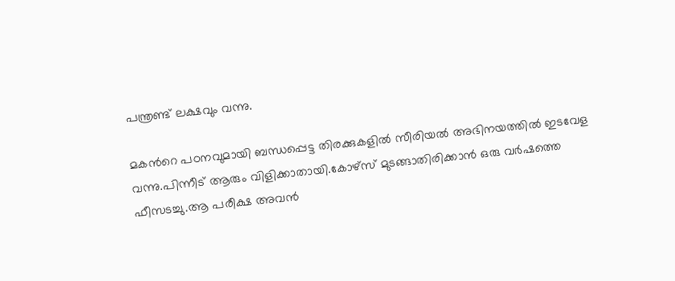പന്ത്രണ്ട് ലക്ഷവും വന്നു.

മകന്‍റെ പഠനവുമായി ബന്ധപ്പെട്ട തിരക്കുകളിൽ സീരിയൽ അഭിനയത്തിൽ ഇടവേള വന്നു.പിന്നീട് ആരും വിളിക്കാതായി.കോ‍ഴ്സ് മുടങ്ങാതിരിക്കാൻ ഒരു വർഷത്തെ ഫീസടച്ചു.ആ പരീക്ഷ അവൻ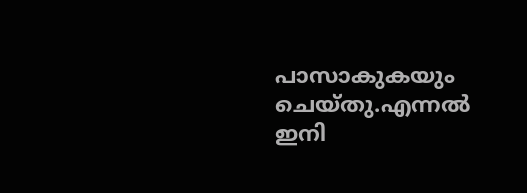പാസാകുകയും ചെയ്തു.എന്നൽ ഇനി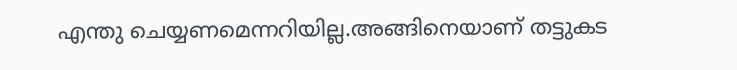എന്തു ചെയ്യണമെന്നറിയില്ല.അങ്ങിനെയാണ് തട്ടുകട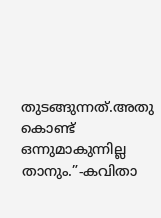തുടങ്ങുന്നത്.അതു കൊണ്ട് ഒന്നുമാകുന്നില്ല താനും.”-കവിതാ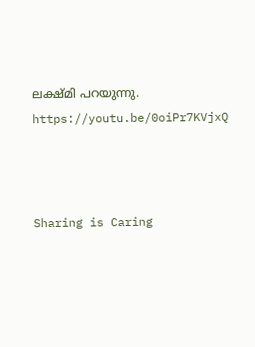ലക്ഷ്മി പറയുന്നു.
https://youtu.be/0oiPr7KVjxQ



Sharing is Caring